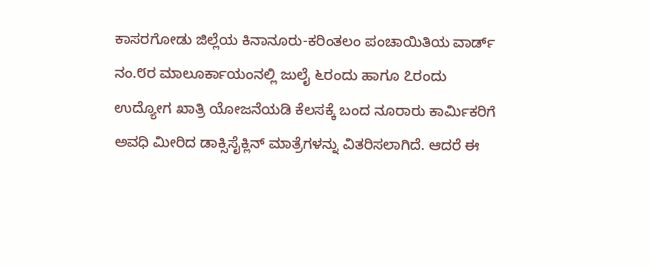ಕಾಸರಗೋಡು ಜಿಲ್ಲೆಯ ಕಿನಾನೂರು-ಕರಿಂತಲಂ ಪಂಚಾಯಿತಿಯ ವಾರ್ಡ್ ನಂ.೮ರ ಮಾಲೂರ್ಕಾಯಂನಲ್ಲಿ ಜುಲೈ ೬ರಂದು ಹಾಗೂ ೭ರಂದು ಉದ್ಯೋಗ ಖಾತ್ರಿ ಯೋಜನೆಯಡಿ ಕೆಲಸಕ್ಕೆ ಬಂದ ನೂರಾರು ಕಾರ್ಮಿಕರಿಗೆ ಅವಧಿ ಮೀರಿದ ಡಾಕ್ಸಿಸೈಕ್ಲಿನ್ ಮಾತ್ರೆಗಳನ್ನು ವಿತರಿಸಲಾಗಿದೆ. ಆದರೆ ಈ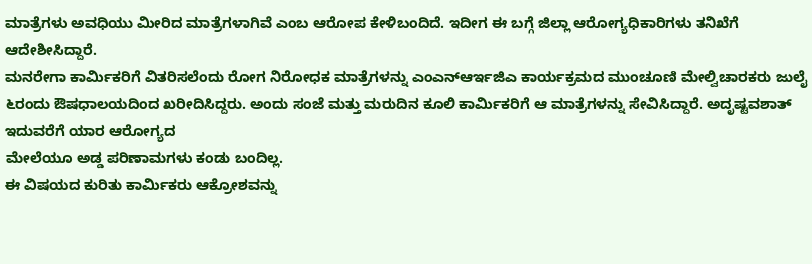ಮಾತ್ರೆಗಳು ಅವಧಿಯು ಮೀರಿದ ಮಾತ್ರೆಗಳಾಗಿವೆ ಎಂಬ ಆರೋಪ ಕೇಳಿಬಂದಿದೆ. ಇದೀಗ ಈ ಬಗ್ಗೆ ಜಿಲ್ಲಾ ಆರೋಗ್ಯಧಿಕಾರಿಗಳು ತನಿಖೆಗೆ ಆದೇಶೀಸಿದ್ದಾರೆ.
ಮನರೇಗಾ ಕಾರ್ಮಿಕರಿಗೆ ವಿತರಿಸಲೆಂದು ರೋಗ ನಿರೋಧಕ ಮಾತ್ರೆಗಳನ್ನು ಎಂಎನ್ಆರ್ಇಜಿಎ ಕಾರ್ಯಕ್ರಮದ ಮುಂಚೂಣಿ ಮೇಲ್ವಿಚಾರಕರು ಜುಲೈ ೬ರಂದು ಔಷಧಾಲಯದಿಂದ ಖರೀದಿಸಿದ್ದರು. ಅಂದು ಸಂಜೆ ಮತ್ತು ಮರುದಿನ ಕೂಲಿ ಕಾರ್ಮಿಕರಿಗೆ ಆ ಮಾತ್ರೆಗಳನ್ನು ಸೇವಿಸಿದ್ದಾರೆ. ಅದೃಷ್ಟವಶಾತ್ ಇದುವರೆಗೆ ಯಾರ ಆರೋಗ್ಯದ
ಮೇಲೆಯೂ ಅಡ್ಡ ಪರಿಣಾಮಗಳು ಕಂಡು ಬಂದಿಲ್ಲ.
ಈ ವಿಷಯದ ಕುರಿತು ಕಾರ್ಮಿಕರು ಆಕ್ರೋಶವನ್ನು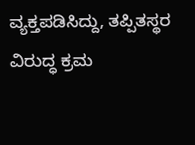ವ್ಯಕ್ತಪಡಿಸಿದ್ದು, ತಪ್ಪಿತಸ್ಥರ ವಿರುದ್ಧ ಕ್ರಮ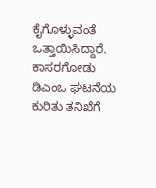ಕೈಗೊಳ್ಳುವಂತೆ ಒತ್ತಾಯಿಸಿದ್ದಾರೆ. ಕಾಸರಗೋಡು ಡಿಎಂಒ ಘಟನೆಯ ಕುರಿತು ತನಿಖೆಗೆ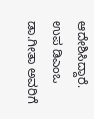ಆದೇಶಿಸಿದ್ದಾರೆ. ಉಪ ಡಿಎಂಒ ಡಾ.ಗೀತಾ ಅವರಿಗೆ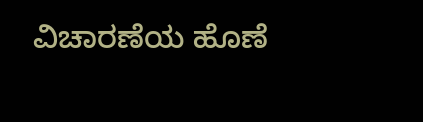ವಿಚಾರಣೆಯ ಹೊಣೆ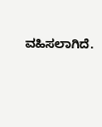ವಹಿಸಲಾಗಿದೆ.